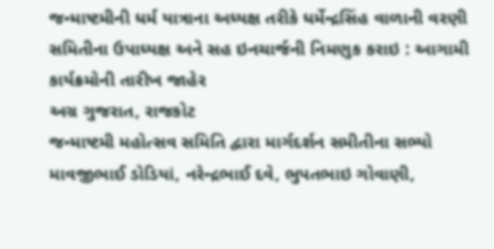જન્માષ્ટમીની ધર્મ યાત્રાના અધ્યક્ષ તરીકે ધર્મેન્દ્રસિંહ વાળાની વરણી
સમિતીના ઉપાધ્યક્ષ અને સહ ઇનચાર્જની નિમણુક કરાઇ : આગામી કાર્યક્રમોની તારીખ જાહેર
અગ્ર ગુજરાત, રાજકોટ
જન્માષ્ટમી મહોત્સવ સમિતિ દ્વારા માર્ગદર્શન સમીતીના સભ્યો માવજીભાઈ ડોડિયાં, નરેન્દ્રભાઈ દવે, ભુપતભાઇ ગોવાણી,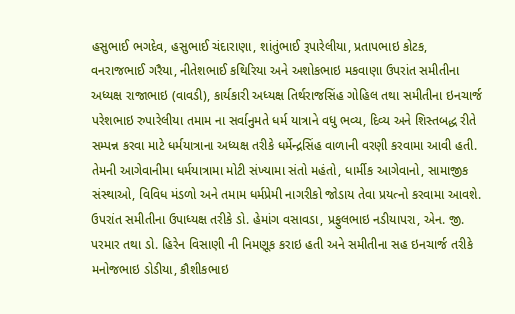હસુભાઈ ભગદેવ, હસુભાઈ ચંદારાણા, શાંતુંભાઈ રૂપારેલીયા, પ્રતાપભાઇ કોટક, વનરાજભાઈ ગરૈયા, નીતેશભાઈ કથિરિયા અને અશોકભાઇ મકવાણા ઉપરાંત સમીતીના અધ્યક્ષ રાજાભાઇ (વાવડી), કાર્યકારી અધ્યક્ષ તિર્થરાજસિંહ ગોહિલ તથા સમીતીના ઇનચાર્જ પરેશભાઇ રુપારેલીયા તમામ ના સર્વાનુમતે ધર્મ યાત્રાને વધુ ભવ્ય, દિવ્ય અને શિસ્તબદ્ધ રીતે સમ્પન્ન કરવા માટે ધર્મયાત્રાના અધ્યક્ષ તરીકે ધર્મેન્દ્રસિંહ વાળાની વરણી કરવામા આવી હતી. તેમની આગેવાનીમા ધર્મયાત્રામા મોટી સંખ્યામા સંતો મહંતો, ધાર્મીક આગેવાનો, સામાજીક સંસ્થાઓ, વિવિધ મંડળો અને તમામ ધર્મપ્રેમી નાગરીકો જોડાય તેવા પ્રયત્નો કરવામા આવશે. ઉપરાંત સમીતીના ઉપાધ્યક્ષ તરીકે ડો. હેમાંગ વસાવડા, પ્રફુલભાઇ નડીયાપરા, એન. જી. પરમાર તથા ડો. હિરેન વિસાણી ની નિમણૂક કરાઇ હતી અને સમીતીના સહ ઇનચાર્જ તરીકે મનોજભાઇ ડોડીયા, કૌશીકભાઇ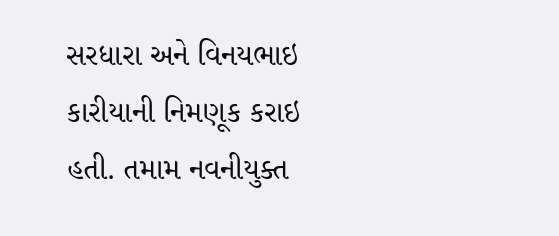સરધારા અને વિનયભાઇ કારીયાની નિમણૂક કરાઇ હતી. તમામ નવનીયુક્ત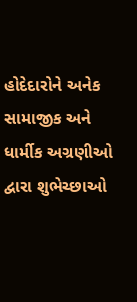હોદેદારોને અનેક સામાજીક અને ધાર્મીક અગ્રણીઓ દ્વારા શુભેચ્છાઓ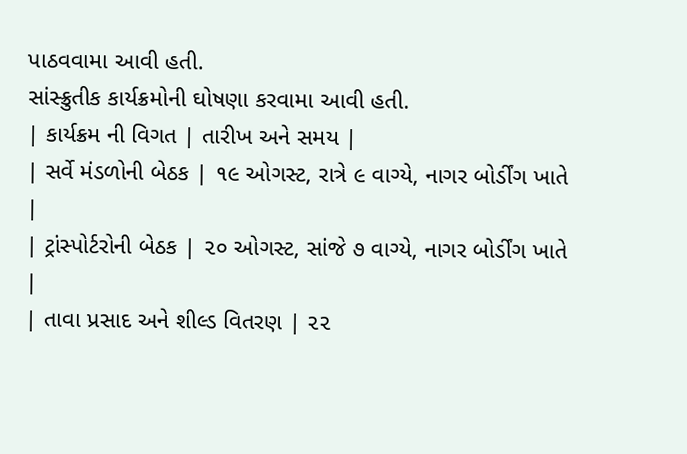પાઠવવામા આવી હતી.
સાંસ્ક્રુતીક કાર્યક્રમોની ઘોષણા કરવામા આવી હતી.
| કાર્યક્રમ ની વિગત | તારીખ અને સમય |
| સર્વે મંડળોની બેઠક | ૧૯ ઓગસ્ટ, રાત્રે ૯ વાગ્યે, નાગર બોર્ડીંગ ખાતે |
| ટ્રાંસ્પોર્ટરોની બેઠક | ૨૦ ઓગસ્ટ, સાંજે ૭ વાગ્યે, નાગર બોર્ડીંગ ખાતે |
| તાવા પ્રસાદ અને શીલ્ડ વિતરણ | ૨૨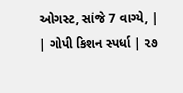ઓગસ્ટ, સાંજે 7 વાગ્યે, |
| ગોપી કિશન સ્પર્ધા | ૨૭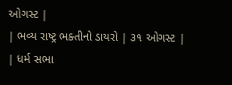ઓગસ્ટ |
| ભવ્ય રાષ્ટ્ર ભક્તીનો ડાયરો | ૩૧ ઓગસ્ટ |
| ધર્મ સભા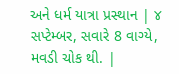અને ધર્મ યાત્રા પ્રસ્થાન | ૪ સપ્ટેમ્બર, સવારે 8 વાગ્યે, મવડી ચોક થી. |